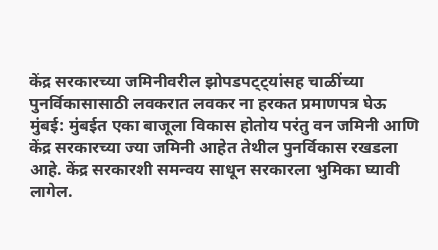केंद्र सरकारच्या जमिनीवरील झोपडपट्ट्यांसह चाळींच्या पुनर्विकासासाठी लवकरात लवकर ना हरकत प्रमाणपत्र घेऊ
मुंबई: मुंबईत एका बाजूला विकास होतोय परंतु वन जमिनी आणि केंद्र सरकारच्या ज्या जमिनी आहेत तेथील पुनर्विकास रखडला आहे. केंद्र सरकारशी समन्वय साधून सरकारला भुमिका घ्यावी लागेल.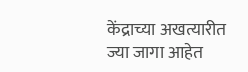केंद्राच्या अखत्यारीत ज्या जागा आहेत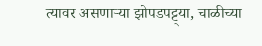त्यावर असणाऱ्या झोपडपट्ट्या, चाळीच्या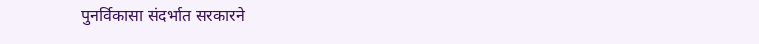पुनर्विकासा संदर्भात सरकारने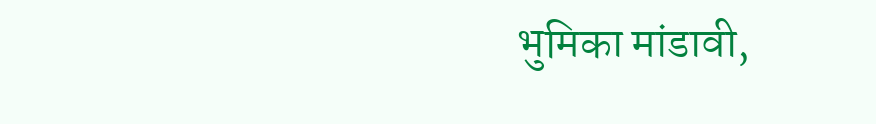भुमिका मांडावी,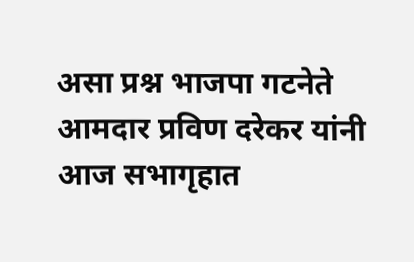असा प्रश्न भाजपा गटनेते आमदार प्रविण दरेकर यांनी आज सभागृहात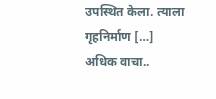उपस्थित केला. त्याला गृहनिर्माण […]
अधिक वाचा..